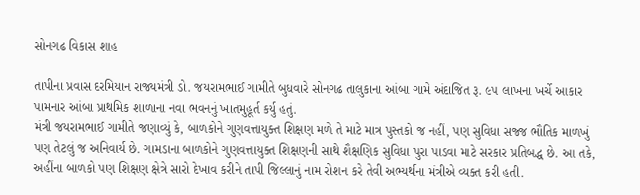સોનગઢ વિકાસ શાહ

તાપીના પ્રવાસ દરમિયાન રાજ્યમંત્રી ડો. જયરામભાઈ ગામીતે બુધવારે સોનગઢ તાલુકાના આંબા ગામે અંદાજિત રૂ. ૯૫ લાખના ખર્ચે આકાર પામનાર આંબા પ્રાથમિક શાળાના નવા ભવનનું ખાતમુહૂર્ત કર્યુ હતું.
મંત્રી જયરામભાઈ ગામીતે જણાવ્યું કે, બાળકોને ગુણવત્તાયુક્ત શિક્ષણ મળે તે માટે માત્ર પુસ્તકો જ નહીં, પણ સુવિધા સજ્જ ભૌતિક માળખું પણ તેટલું જ અનિવાર્ય છે. ગામડાના બાળકોને ગુણવત્તાયુક્ત શિક્ષણની સાથે શૈક્ષણિક સુવિધા પુરા પાડવા માટે સરકાર પ્રતિબદ્ધ છે. આ તકે, અહીંના બાળકો પણ શિક્ષણ ક્ષેત્રે સારો દેખાવ કરીને તાપી જિલ્લાનું નામ રોશન કરે તેવી અભ્યર્થના મંત્રીએ વ્યક્ત કરી હતી.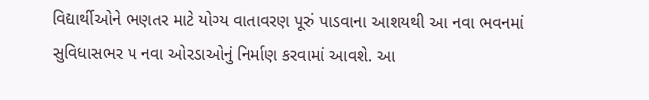વિદ્યાર્થીઓને ભણતર માટે યોગ્ય વાતાવરણ પૂરું પાડવાના આશયથી આ નવા ભવનમાં સુવિધાસભર ૫ નવા ઓરડાઓનું નિર્માણ કરવામાં આવશે. આ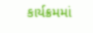કાર્યક્રમમાં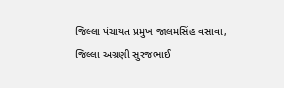જિલ્લા પંચાયત પ્રમુખ જાલમસિંહ વસાવા, જિલ્લા અગ્રણી સુરજભાઈ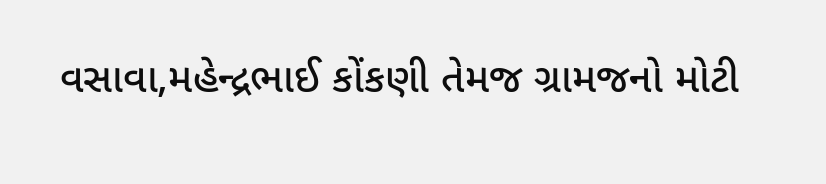વસાવા,મહેન્દ્રભાઈ કોંકણી તેમજ ગ્રામજનો મોટી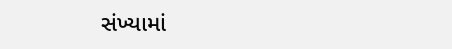સંખ્યામાં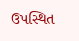ઉપસ્થિત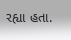રહ્યા હતા.